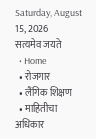Saturday, August 15, 2026
सत्यमेव जयते
  • Home
  • रोजगार
  • लैंगिक शिक्षण
  • माहितीचा अधिकार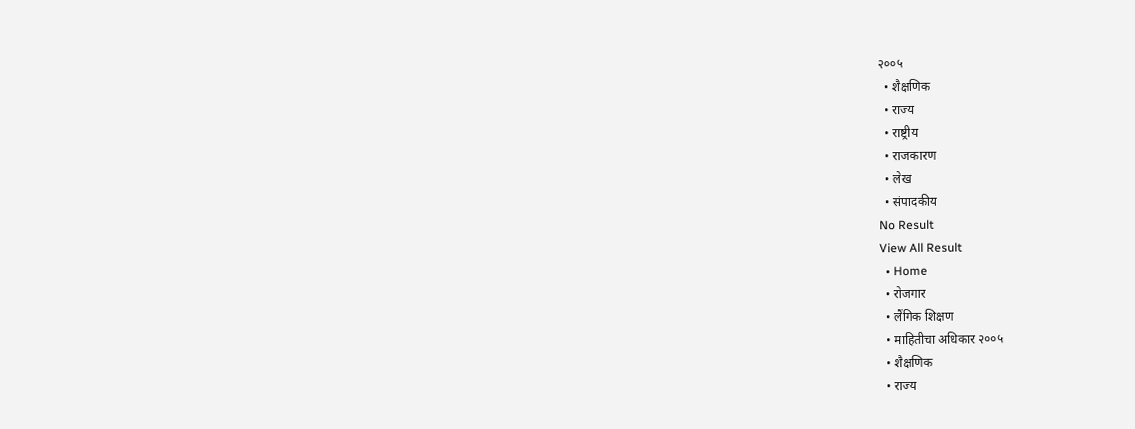२००५
  • शैक्षणिक
  • राज्य
  • राष्ट्रीय
  • राजकारण
  • लेख
  • संपादकीय
No Result
View All Result
  • Home
  • रोजगार
  • लैंगिक शिक्षण
  • माहितीचा अधिकार २००५
  • शैक्षणिक
  • राज्य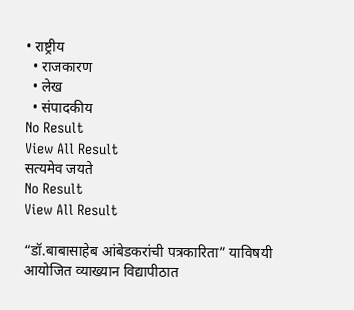• राष्ट्रीय
  • राजकारण
  • लेख
  • संपादकीय
No Result
View All Result
सत्यमेव जयते
No Result
View All Result

“डॉ.बाबासाहेब आंबेडकरांची पत्रकारिता” याविषयी आयोजित व्याख्यान विद्यापीठात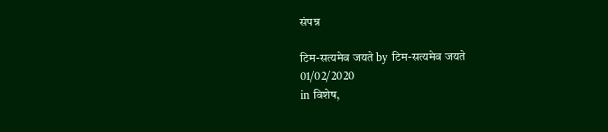संपन्न

टिम-सत्यमेव जयते by टिम-सत्यमेव जयते
01/02/2020
in विशेष,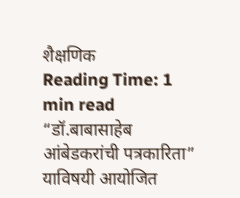शैक्षणिक
Reading Time: 1 min read
“डॉ.बाबासाहेब आंबेडकरांची पत्रकारिता” याविषयी आयोजित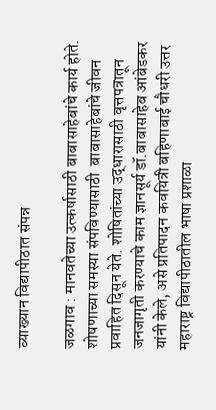व्याख्यान विद्यापीठात संपन्न

जळगाव : मानवतेच्या उत्कर्षासाठी बाबासाहेबांचे कार्य होते. शोषणाच्या समस्या संपविण्यासाठी  बाबासाहेबांचे जीवन प्रवाहित दिसून येते. शोषितांच्या उद्धारासाठी वृत्तपत्रातून जनजागृती करण्याचे काम ज्ञानसूर्य डॉ.बाबासाहेब आंबेडकर यांनी केले, असे प्रतिपादन कवयित्री बहिणाबाई चौधरी उत्तर महाराष्ट्र विद्यापीठातील भाषा प्रशाळा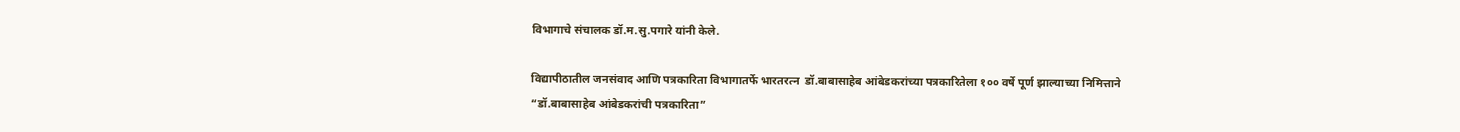विभागाचे संचालक डॉ.म.सु.पगारे यांनी केले.

विद्यापीठातील जनसंवाद आणि पत्रकारिता विभागातर्फे भारतरत्न  डॉ.बाबासाहेब आंबेडकरांच्या पत्रकारितेला १०० वर्षे पूर्ण झाल्याच्या निमित्ताने “डॉ.बाबासाहेब आंबेडकरांची पत्रकारिता”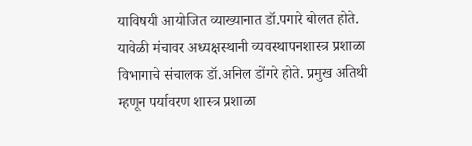याविषयी आयोजित व्याख्यानात डॉ.पगारे बोलत होते. यावेळी मंचावर अध्यक्षस्थानी व्यवस्थापनशास्त्र प्रशाळा विभागाचे संचालक डॉ.अनिल डोंगरे होते. प्रमुख अतिथी म्हणून पर्यावरण शास्त्र प्रशाळा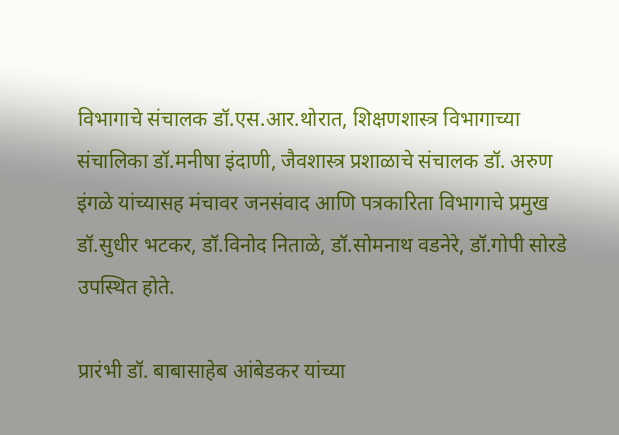विभागाचे संचालक डॉ.एस.आर.थोरात, शिक्षणशास्त्र विभागाच्या संचालिका डॉ.मनीषा इंदाणी, जैवशास्त्र प्रशाळाचे संचालक डॉ. अरुण इंगळे यांच्यासह मंचावर जनसंवाद आणि पत्रकारिता विभागाचे प्रमुख डॉ.सुधीर भटकर, डॉ.विनोद निताळे, डॉ.सोमनाथ वडनेरे, डॉ.गोपी सोरडे उपस्थित होते.

प्रारंभी डॉ. बाबासाहेब आंबेडकर यांच्या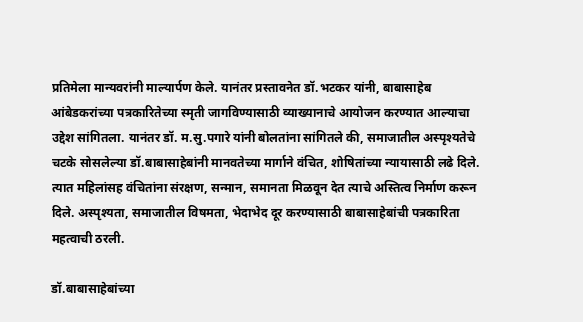प्रतिमेला मान्यवरांनी माल्यार्पण केले. यानंतर प्रस्तावनेत डॉ.भटकर यांनी, बाबासाहेब आंबेडकरांच्या पत्रकारितेच्या स्मृती जागविण्यासाठी व्याख्यानाचे आयोजन करण्यात आल्याचा उद्देश सांगितला. यानंतर डॉ. म.सु.पगारे यांनी बोलतांना सांगितले की, समाजातील अस्पृश्यतेचे चटके सोसलेल्या डॉ.बाबासाहेबांनी मानवतेच्या मार्गाने वंचित, शोषितांच्या न्यायासाठी लढे दिले. त्यात महिलांसह वंचितांना संरक्षण, सन्मान, समानता मिळवून देत त्याचे अस्तित्व निर्माण करून दिले. अस्पृश्यता, समाजातील विषमता, भेदाभेद दूर करण्यासाठी बाबासाहेबांची पत्रकारिता महत्वाची ठरली.

डॉ.बाबासाहेबांच्या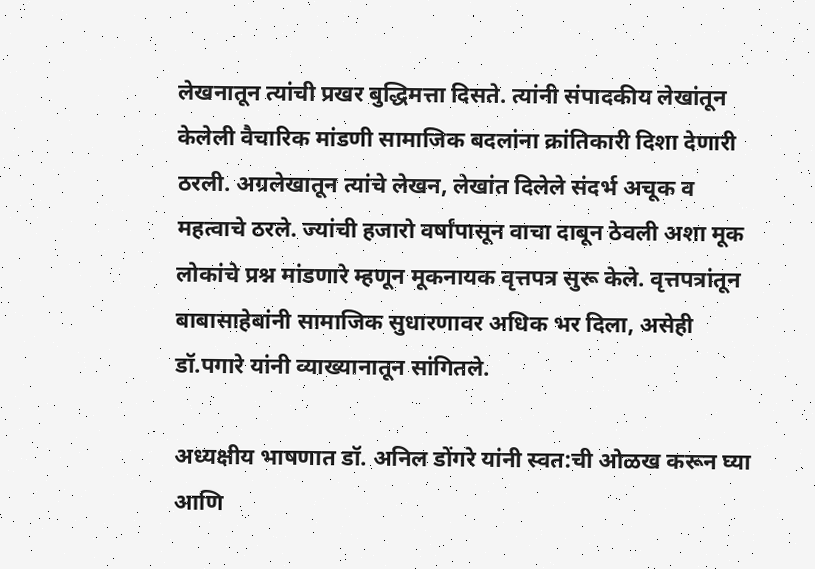लेखनातून त्यांची प्रखर बुद्धिमत्ता दिसते. त्यांनी संपादकीय लेखांतून केलेली वैचारिक मांडणी सामाजिक बदलांना क्रांतिकारी दिशा देणारी ठरली. अग्रलेखातून त्यांचे लेखन, लेखांत दिलेले संदर्भ अचूक व महत्वाचे ठरले. ज्यांची हजारो वर्षांपासून वाचा दाबून ठेवली अशा मूक लोकांचे प्रश्न मांडणारे म्हणून मूकनायक वृत्तपत्र सुरू केले. वृत्तपत्रांतून बाबासाहेबांनी सामाजिक सुधारणावर अधिक भर दिला, असेही डॉ.पगारे यांनी व्याख्यानातून सांगितले.

अध्यक्षीय भाषणात डॉ. अनिल डोंगरे यांनी स्वत:ची ओळख करून घ्या आणि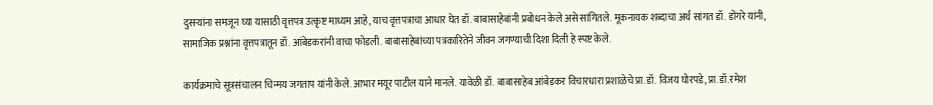दुसऱ्यांना समजून घ्या यासाठी वृत्तपत्र उत्कृष्ट माध्यम आहे, याच वृत्तपत्राचा आधार घेत डॉ. बाबासाहेबांनी प्रबोधन केले असे सांगितले. मूकनायक शब्दाचा अर्थ सांगत डॉ. डोंगरे यांनी, सामाजिक प्रश्नांना वृत्तपत्रातून डॉ. आंबेडकरांनी वाचा फोडली. बाबासाहेबांच्या पत्रकारितेने जीवन जगण्याची दिशा दिली हे स्पष्ट केले.

कार्यक्रमाचे सूत्रसंचालन चिन्मय जगताप यांनी केले. आभार मयूर पाटील याने मानले. यावेळी डॉ. बाबासाहेब आंबेडकर विचारधारा प्रशाळेचे प्रा.डॉ. विजय घोरपडे, प्रा.डॉ.रमेश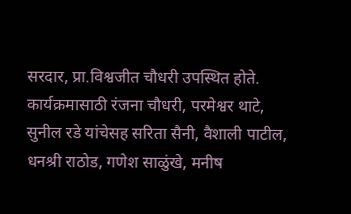सरदार, प्रा.विश्वजीत चौधरी उपस्थित होते. कार्यक्रमासाठी रंजना चौधरी, परमेश्वर थाटे, सुनील रडे यांचेसह सरिता सैनी, वैशाली पाटील, धनश्री राठोड, गणेश साळुंखे, मनीष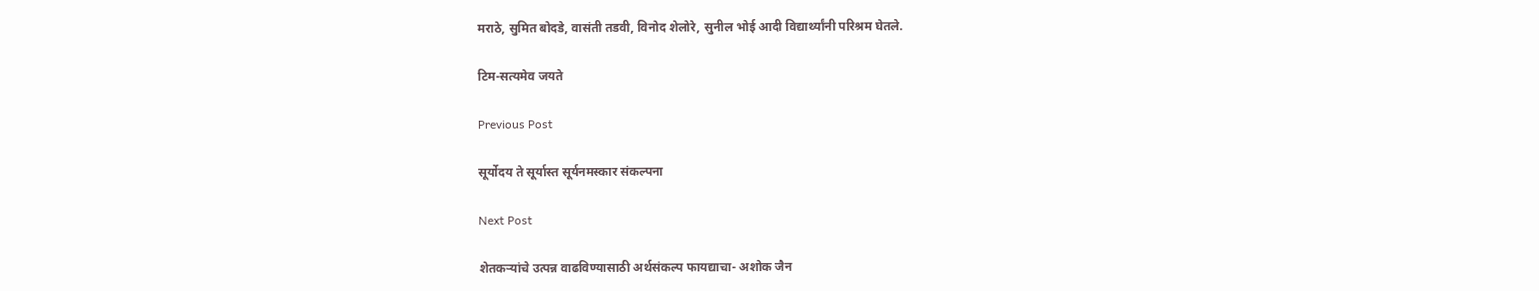मराठे, सुमित बोदडे, वासंती तडवी, विनोद शेलोरे, सुनील भोई आदी विद्यार्थ्यांनी परिश्रम घेतले.

टिम-सत्यमेव जयते

Previous Post

सूर्योदय ते सूर्यास्त सूर्यनमस्कार संकल्पना

Next Post

शेतकऱ्यांचे उत्पन्न वाढविण्यासाठी अर्थसंकल्प फायद्याचा- अशोक जैन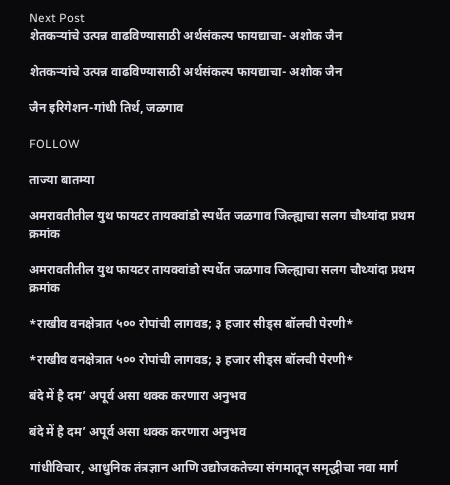Next Post
शेतकऱ्यांचे उत्पन्न वाढविण्यासाठी अर्थसंकल्प फायद्याचा- अशोक जैन

शेतकऱ्यांचे उत्पन्न वाढविण्यासाठी अर्थसंकल्प फायद्याचा- अशोक जैन

जैन इरिगेशन-गांधी तिर्थ, जळगाव

FOLLOW

ताज्या बातम्या

अमरावतीतील युथ फायटर तायक्वांडो स्पर्धेत जळगाव जिल्ह्याचा सलग चौथ्यांदा प्रथम क्रमांक

अमरावतीतील युथ फायटर तायक्वांडो स्पर्धेत जळगाव जिल्ह्याचा सलग चौथ्यांदा प्रथम क्रमांक

*राखीव वनक्षेत्रात ५०० रोपांची लागवड; ३ हजार सीड्स बॉलची पेरणी*

*राखीव वनक्षेत्रात ५०० रोपांची लागवड; ३ हजार सीड्स बॉलची पेरणी*

बंदे में है दम’ अपूर्व असा थक्क करणारा अनुभव

बंदे में है दम’ अपूर्व असा थक्क करणारा अनुभव

गांधीविचार, आधुनिक तंत्रज्ञान आणि उद्योजकतेच्या संगमातून समृद्धीचा नवा मार्ग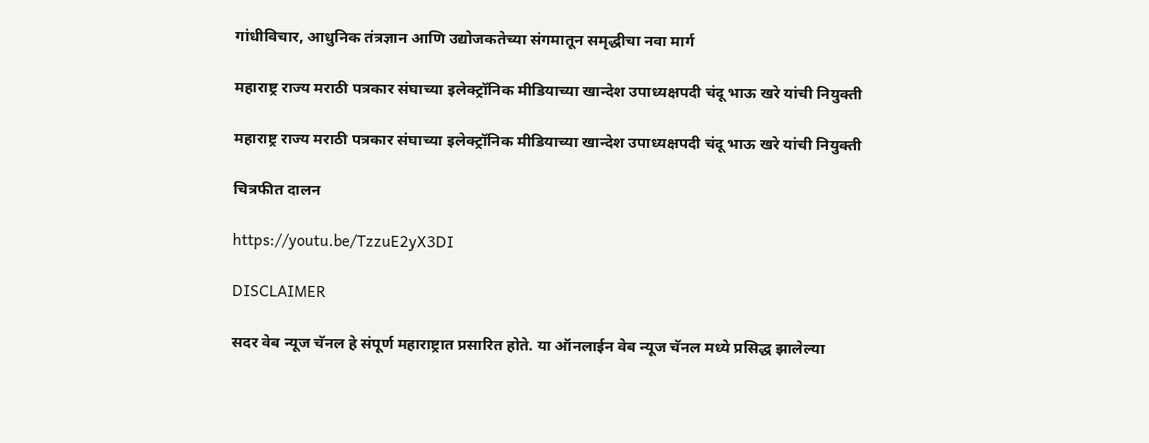गांधीविचार, आधुनिक तंत्रज्ञान आणि उद्योजकतेच्या संगमातून समृद्धीचा नवा मार्ग

महाराष्ट्र राज्य मराठी पत्रकार संघाच्या इलेक्ट्रॉनिक मीडियाच्या खान्देश उपाध्यक्षपदी चंदू भाऊ खरे यांची नियुक्ती

महाराष्ट्र राज्य मराठी पत्रकार संघाच्या इलेक्ट्रॉनिक मीडियाच्या खान्देश उपाध्यक्षपदी चंदू भाऊ खरे यांची नियुक्ती

चित्रफीत दालन

https://youtu.be/TzzuE2yX3DI

DISCLAIMER

सदर वेब न्यूज चॅनल हे संपूर्ण महाराष्ट्रात प्रसारित होते. या ऑनलाईन वेब न्यूज चॅनल मध्ये प्रसिद्ध झालेल्या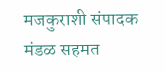मजकुराशी संपादक मंडळ सहमत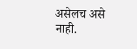असेलच असे नाही.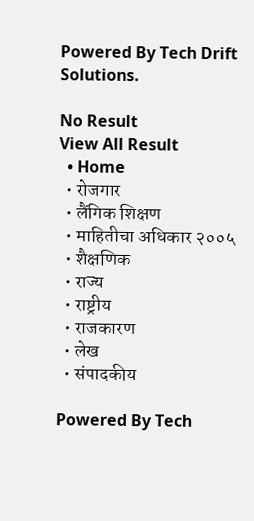Powered By Tech Drift Solutions.

No Result
View All Result
  • Home
  • रोजगार
  • लैंगिक शिक्षण
  • माहितीचा अधिकार २००५
  • शैक्षणिक
  • राज्य
  • राष्ट्रीय
  • राजकारण
  • लेख
  • संपादकीय

Powered By Tech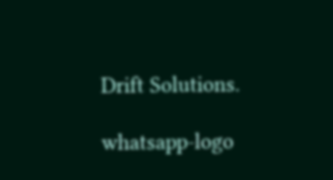Drift Solutions.

whatsapp-logo